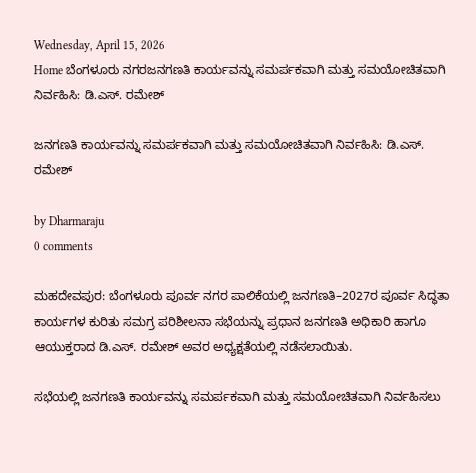Wednesday, April 15, 2026
Home ಬೆಂಗಳೂರು ನಗರಜನಗಣತಿ ಕಾರ್ಯವನ್ನು ಸಮರ್ಪಕವಾಗಿ ಮತ್ತು ಸಮಯೋಚಿತವಾಗಿ ನಿರ್ವಹಿಸಿ: ಡಿ.ಎಸ್. ರಮೇಶ್

ಜನಗಣತಿ ಕಾರ್ಯವನ್ನು ಸಮರ್ಪಕವಾಗಿ ಮತ್ತು ಸಮಯೋಚಿತವಾಗಿ ನಿರ್ವಹಿಸಿ: ಡಿ.ಎಸ್. ರಮೇಶ್

by Dharmaraju
0 comments

ಮಹದೇವಪುರ: ಬೆಂಗಳೂರು ಪೂರ್ವ ನಗರ ಪಾಲಿಕೆಯಲ್ಲಿ ಜನಗಣತಿ–2027ರ ಪೂರ್ವ ಸಿದ್ಧತಾ ಕಾರ್ಯಗಳ ಕುರಿತು ಸಮಗ್ರ ಪರಿಶೀಲನಾ ಸಭೆಯನ್ನು ಪ್ರಧಾನ ಜನಗಣತಿ ಅಧಿಕಾರಿ ಹಾಗೂ ಆಯುಕ್ತರಾದ ಡಿ.ಎಸ್. ರಮೇಶ್ ಅವರ ಅಧ್ಯಕ್ಷತೆಯಲ್ಲಿ ನಡೆಸಲಾಯಿತು.

ಸಭೆಯಲ್ಲಿ ಜನಗಣತಿ ಕಾರ್ಯವನ್ನು ಸಮರ್ಪಕವಾಗಿ ಮತ್ತು ಸಮಯೋಚಿತವಾಗಿ ನಿರ್ವಹಿಸಲು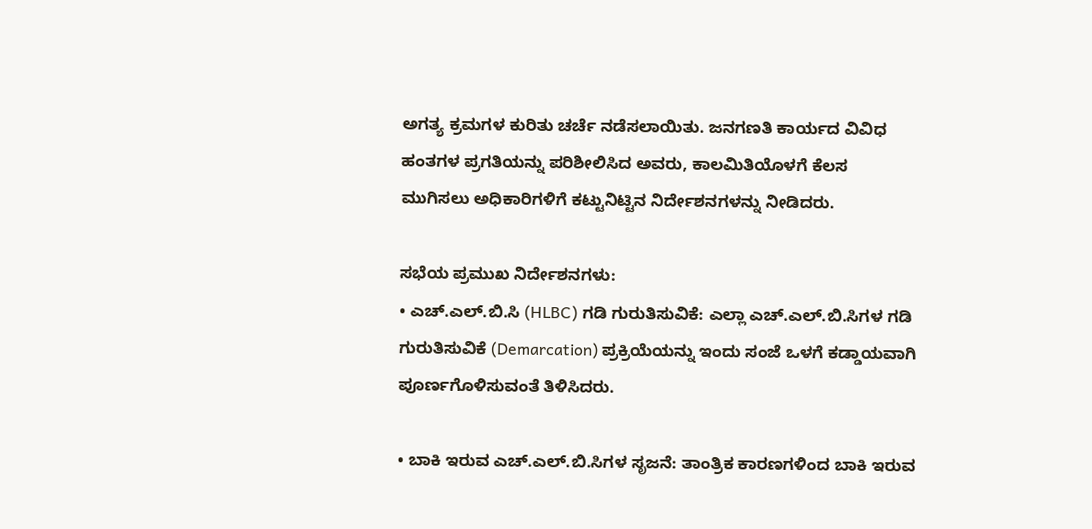ಅಗತ್ಯ ಕ್ರಮಗಳ ಕುರಿತು ಚರ್ಚೆ ನಡೆಸಲಾಯಿತು. ಜನಗಣತಿ ಕಾರ್ಯದ ವಿವಿಧ ಹಂತಗಳ ಪ್ರಗತಿಯನ್ನು ಪರಿಶೀಲಿಸಿದ ಅವರು, ಕಾಲಮಿತಿಯೊಳಗೆ ಕೆಲಸ ಮುಗಿಸಲು ಅಧಿಕಾರಿಗಳಿಗೆ ಕಟ್ಟುನಿಟ್ಟಿನ ನಿರ್ದೇಶನಗಳನ್ನು ನೀಡಿದರು.

ಸಭೆಯ ಪ್ರಮುಖ ನಿರ್ದೇಶನಗಳು:
• ಎಚ್.ಎಲ್.ಬಿ.ಸಿ (HLBC) ಗಡಿ ಗುರುತಿಸುವಿಕೆ: ಎಲ್ಲಾ ಎಚ್.ಎಲ್.ಬಿ.ಸಿಗಳ ಗಡಿ ಗುರುತಿಸುವಿಕೆ (Demarcation) ಪ್ರಕ್ರಿಯೆಯನ್ನು ಇಂದು ಸಂಜೆ ಒಳಗೆ ಕಡ್ಡಾಯವಾಗಿ ಪೂರ್ಣಗೊಳಿಸುವಂತೆ ತಿಳಿಸಿದರು.

• ಬಾಕಿ ಇರುವ ಎಚ್.ಎಲ್.ಬಿ.ಸಿಗಳ ಸೃಜನೆ: ತಾಂತ್ರಿಕ ಕಾರಣಗಳಿಂದ ಬಾಕಿ ಇರುವ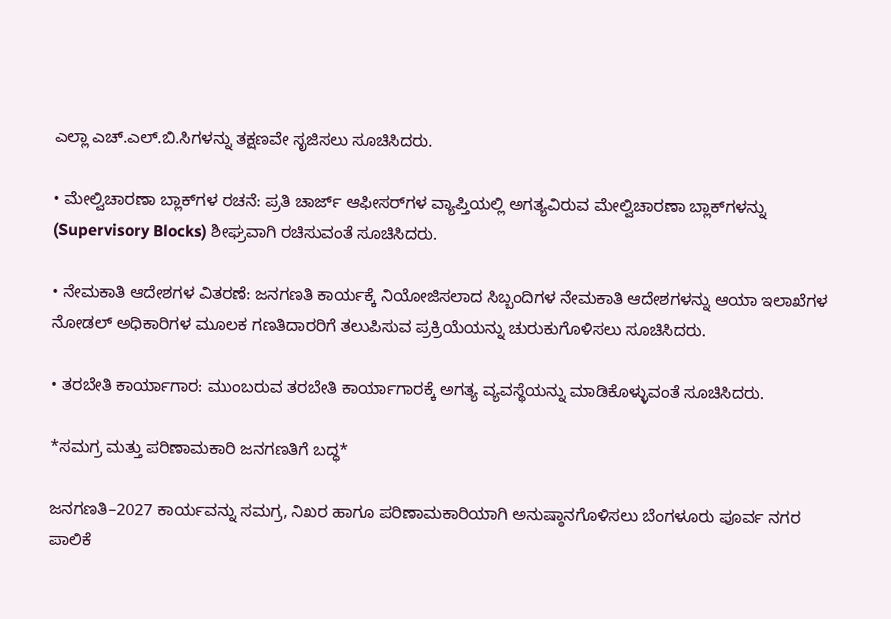ಎಲ್ಲಾ ಎಚ್.ಎಲ್.ಬಿ.ಸಿಗಳನ್ನು ತಕ್ಷಣವೇ ಸೃಜಿಸಲು ಸೂಚಿಸಿದರು.

• ಮೇಲ್ವಿಚಾರಣಾ ಬ್ಲಾಕ್‌ಗಳ ರಚನೆ: ಪ್ರತಿ ಚಾರ್ಜ್ ಆಫೀಸರ್‌ಗಳ ವ್ಯಾಪ್ತಿಯಲ್ಲಿ ಅಗತ್ಯವಿರುವ ಮೇಲ್ವಿಚಾರಣಾ ಬ್ಲಾಕ್‌ಗಳನ್ನು (Supervisory Blocks) ಶೀಘ್ರವಾಗಿ ರಚಿಸುವಂತೆ ಸೂಚಿಸಿದರು.

• ನೇಮಕಾತಿ ಆದೇಶಗಳ ವಿತರಣೆ: ಜನಗಣತಿ ಕಾರ್ಯಕ್ಕೆ ನಿಯೋಜಿಸಲಾದ ಸಿಬ್ಬಂದಿಗಳ ನೇಮಕಾತಿ ಆದೇಶಗಳನ್ನು ಆಯಾ ಇಲಾಖೆಗಳ ನೋಡಲ್ ಅಧಿಕಾರಿಗಳ ಮೂಲಕ ಗಣತಿದಾರರಿಗೆ ತಲುಪಿಸುವ ಪ್ರಕ್ರಿಯೆಯನ್ನು ಚುರುಕುಗೊಳಿಸಲು ಸೂಚಿಸಿದರು.

• ತರಬೇತಿ ಕಾರ್ಯಾಗಾರ: ಮುಂಬರುವ ತರಬೇತಿ ಕಾರ್ಯಾಗಾರಕ್ಕೆ ಅಗತ್ಯ ವ್ಯವಸ್ಥೆಯನ್ನು ಮಾಡಿಕೊಳ್ಳುವಂತೆ ಸೂಚಿಸಿದರು.

*ಸಮಗ್ರ ಮತ್ತು ಪರಿಣಾಮಕಾರಿ ಜನಗಣತಿಗೆ ಬದ್ಧ*

ಜನಗಣತಿ–2027 ಕಾರ್ಯವನ್ನು ಸಮಗ್ರ, ನಿಖರ ಹಾಗೂ ಪರಿಣಾಮಕಾರಿಯಾಗಿ ಅನುಷ್ಠಾನಗೊಳಿಸಲು ಬೆಂಗಳೂರು ಪೂರ್ವ ನಗರ ಪಾಲಿಕೆ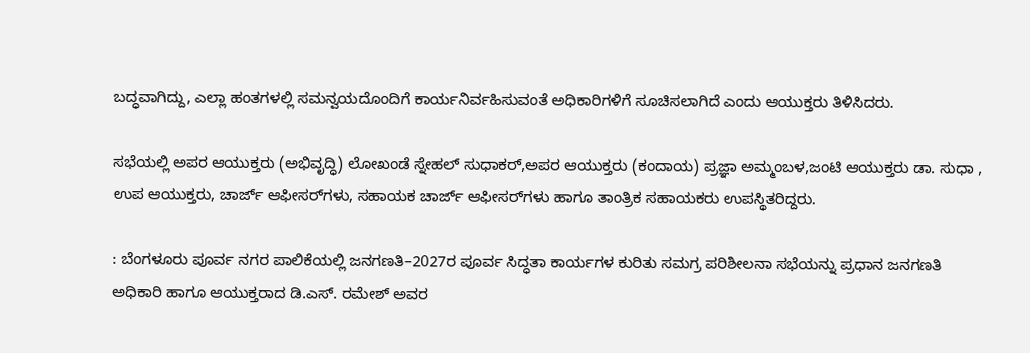ಬದ್ಧವಾಗಿದ್ದು, ಎಲ್ಲಾ ಹಂತಗಳಲ್ಲಿ ಸಮನ್ವಯದೊಂದಿಗೆ ಕಾರ್ಯನಿರ್ವಹಿಸುವಂತೆ ಅಧಿಕಾರಿಗಳಿಗೆ ಸೂಚಿಸಲಾಗಿದೆ ಎಂದು ಆಯುಕ್ತರು ತಿಳಿಸಿದರು.

ಸಭೆಯಲ್ಲಿ ಅಪರ ಆಯುಕ್ತರು (ಅಭಿವೃದ್ಧಿ) ಲೋಖಂಡೆ ಸ್ನೇಹಲ್ ಸುಧಾಕರ್,ಅಪರ ಆಯುಕ್ತರು (ಕಂದಾಯ) ಪ್ರಜ್ಞಾ ಅಮ್ಮಂಬಳ,ಜಂಟಿ ಆಯುಕ್ತರು ಡಾ. ಸುಧಾ , ಉಪ ಆಯುಕ್ತರು, ಚಾರ್ಜ್ ಆಫೀಸರ್‌ಗಳು, ಸಹಾಯಕ ಚಾರ್ಜ್ ಆಫೀಸರ್‌ಗಳು ಹಾಗೂ ತಾಂತ್ರಿಕ ಸಹಾಯಕರು ಉಪಸ್ಥಿತರಿದ್ದರು.

: ಬೆಂಗಳೂರು ಪೂರ್ವ ನಗರ ಪಾಲಿಕೆಯಲ್ಲಿ ಜನಗಣತಿ–2027ರ ಪೂರ್ವ ಸಿದ್ಧತಾ ಕಾರ್ಯಗಳ ಕುರಿತು ಸಮಗ್ರ ಪರಿಶೀಲನಾ ಸಭೆಯನ್ನು ಪ್ರಧಾನ ಜನಗಣತಿ ಅಧಿಕಾರಿ ಹಾಗೂ ಆಯುಕ್ತರಾದ ಡಿ.ಎಸ್. ರಮೇಶ್ ಅವರ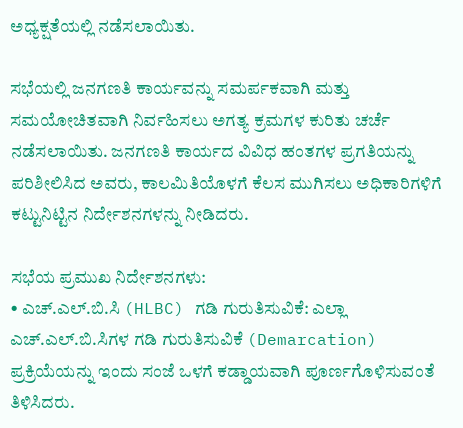ಅಧ್ಯಕ್ಷತೆಯಲ್ಲಿ ನಡೆಸಲಾಯಿತು.

ಸಭೆಯಲ್ಲಿ ಜನಗಣತಿ ಕಾರ್ಯವನ್ನು ಸಮರ್ಪಕವಾಗಿ ಮತ್ತು ಸಮಯೋಚಿತವಾಗಿ ನಿರ್ವಹಿಸಲು ಅಗತ್ಯ ಕ್ರಮಗಳ ಕುರಿತು ಚರ್ಚೆ ನಡೆಸಲಾಯಿತು. ಜನಗಣತಿ ಕಾರ್ಯದ ವಿವಿಧ ಹಂತಗಳ ಪ್ರಗತಿಯನ್ನು ಪರಿಶೀಲಿಸಿದ ಅವರು, ಕಾಲಮಿತಿಯೊಳಗೆ ಕೆಲಸ ಮುಗಿಸಲು ಅಧಿಕಾರಿಗಳಿಗೆ ಕಟ್ಟುನಿಟ್ಟಿನ ನಿರ್ದೇಶನಗಳನ್ನು ನೀಡಿದರು.

ಸಭೆಯ ಪ್ರಮುಖ ನಿರ್ದೇಶನಗಳು:
• ಎಚ್.ಎಲ್.ಬಿ.ಸಿ (HLBC) ಗಡಿ ಗುರುತಿಸುವಿಕೆ: ಎಲ್ಲಾ ಎಚ್.ಎಲ್.ಬಿ.ಸಿಗಳ ಗಡಿ ಗುರುತಿಸುವಿಕೆ (Demarcation) ಪ್ರಕ್ರಿಯೆಯನ್ನು ಇಂದು ಸಂಜೆ ಒಳಗೆ ಕಡ್ಡಾಯವಾಗಿ ಪೂರ್ಣಗೊಳಿಸುವಂತೆ ತಿಳಿಸಿದರು.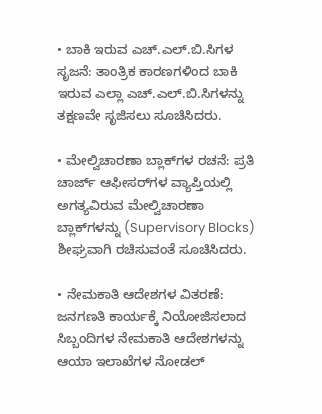• ಬಾಕಿ ಇರುವ ಎಚ್.ಎಲ್.ಬಿ.ಸಿಗಳ ಸೃಜನೆ: ತಾಂತ್ರಿಕ ಕಾರಣಗಳಿಂದ ಬಾಕಿ ಇರುವ ಎಲ್ಲಾ ಎಚ್.ಎಲ್.ಬಿ.ಸಿಗಳನ್ನು ತಕ್ಷಣವೇ ಸೃಜಿಸಲು ಸೂಚಿಸಿದರು.

• ಮೇಲ್ವಿಚಾರಣಾ ಬ್ಲಾಕ್‌ಗಳ ರಚನೆ: ಪ್ರತಿ ಚಾರ್ಜ್ ಆಫೀಸರ್‌ಗಳ ವ್ಯಾಪ್ತಿಯಲ್ಲಿ ಅಗತ್ಯವಿರುವ ಮೇಲ್ವಿಚಾರಣಾ ಬ್ಲಾಕ್‌ಗಳನ್ನು (Supervisory Blocks) ಶೀಘ್ರವಾಗಿ ರಚಿಸುವಂತೆ ಸೂಚಿಸಿದರು.

• ನೇಮಕಾತಿ ಆದೇಶಗಳ ವಿತರಣೆ: ಜನಗಣತಿ ಕಾರ್ಯಕ್ಕೆ ನಿಯೋಜಿಸಲಾದ ಸಿಬ್ಬಂದಿಗಳ ನೇಮಕಾತಿ ಆದೇಶಗಳನ್ನು ಆಯಾ ಇಲಾಖೆಗಳ ನೋಡಲ್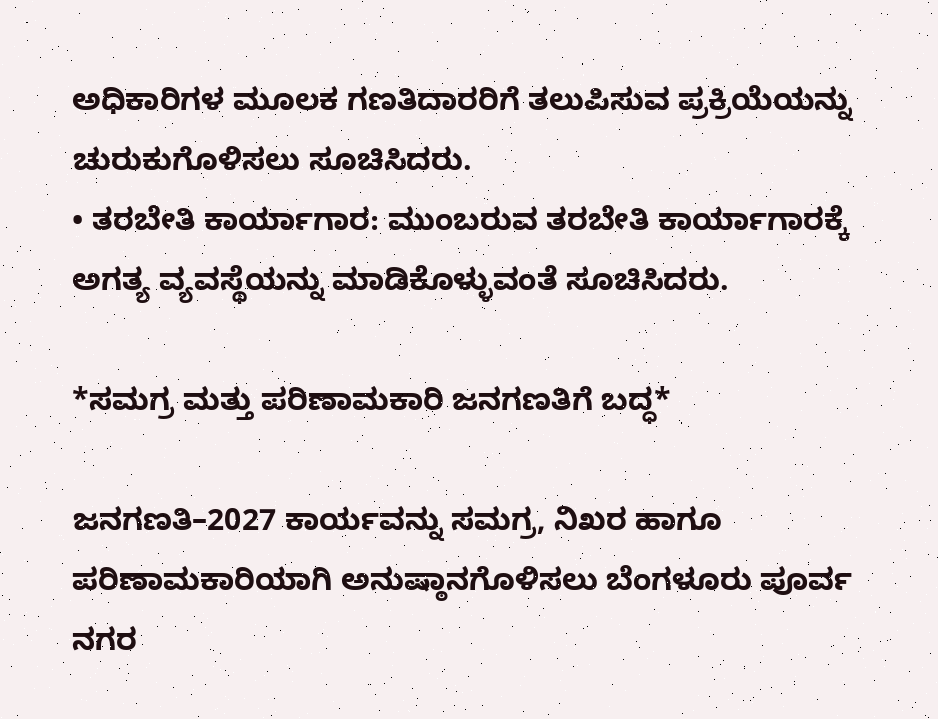ಅಧಿಕಾರಿಗಳ ಮೂಲಕ ಗಣತಿದಾರರಿಗೆ ತಲುಪಿಸುವ ಪ್ರಕ್ರಿಯೆಯನ್ನು ಚುರುಕುಗೊಳಿಸಲು ಸೂಚಿಸಿದರು.
• ತರಬೇತಿ ಕಾರ್ಯಾಗಾರ: ಮುಂಬರುವ ತರಬೇತಿ ಕಾರ್ಯಾಗಾರಕ್ಕೆ ಅಗತ್ಯ ವ್ಯವಸ್ಥೆಯನ್ನು ಮಾಡಿಕೊಳ್ಳುವಂತೆ ಸೂಚಿಸಿದರು.

*ಸಮಗ್ರ ಮತ್ತು ಪರಿಣಾಮಕಾರಿ ಜನಗಣತಿಗೆ ಬದ್ಧ*

ಜನಗಣತಿ–2027 ಕಾರ್ಯವನ್ನು ಸಮಗ್ರ, ನಿಖರ ಹಾಗೂ ಪರಿಣಾಮಕಾರಿಯಾಗಿ ಅನುಷ್ಠಾನಗೊಳಿಸಲು ಬೆಂಗಳೂರು ಪೂರ್ವ ನಗರ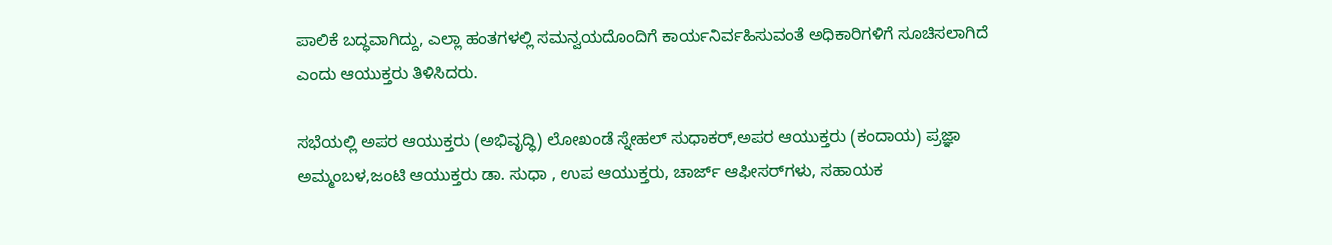ಪಾಲಿಕೆ ಬದ್ಧವಾಗಿದ್ದು, ಎಲ್ಲಾ ಹಂತಗಳಲ್ಲಿ ಸಮನ್ವಯದೊಂದಿಗೆ ಕಾರ್ಯನಿರ್ವಹಿಸುವಂತೆ ಅಧಿಕಾರಿಗಳಿಗೆ ಸೂಚಿಸಲಾಗಿದೆ ಎಂದು ಆಯುಕ್ತರು ತಿಳಿಸಿದರು.

ಸಭೆಯಲ್ಲಿ ಅಪರ ಆಯುಕ್ತರು (ಅಭಿವೃದ್ಧಿ) ಲೋಖಂಡೆ ಸ್ನೇಹಲ್ ಸುಧಾಕರ್,ಅಪರ ಆಯುಕ್ತರು (ಕಂದಾಯ) ಪ್ರಜ್ಞಾ ಅಮ್ಮಂಬಳ,ಜಂಟಿ ಆಯುಕ್ತರು ಡಾ. ಸುಧಾ , ಉಪ ಆಯುಕ್ತರು, ಚಾರ್ಜ್ ಆಫೀಸರ್‌ಗಳು, ಸಹಾಯಕ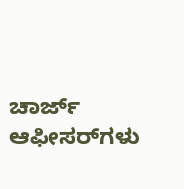ಚಾರ್ಜ್ ಆಫೀಸರ್‌ಗಳು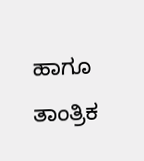ಹಾಗೂ ತಾಂತ್ರಿಕ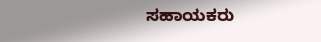ಸಹಾಯಕರು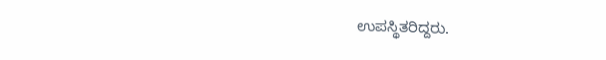ಉಪಸ್ಥಿತರಿದ್ದರು.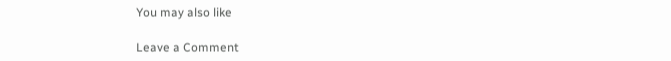You may also like

Leave a Comment